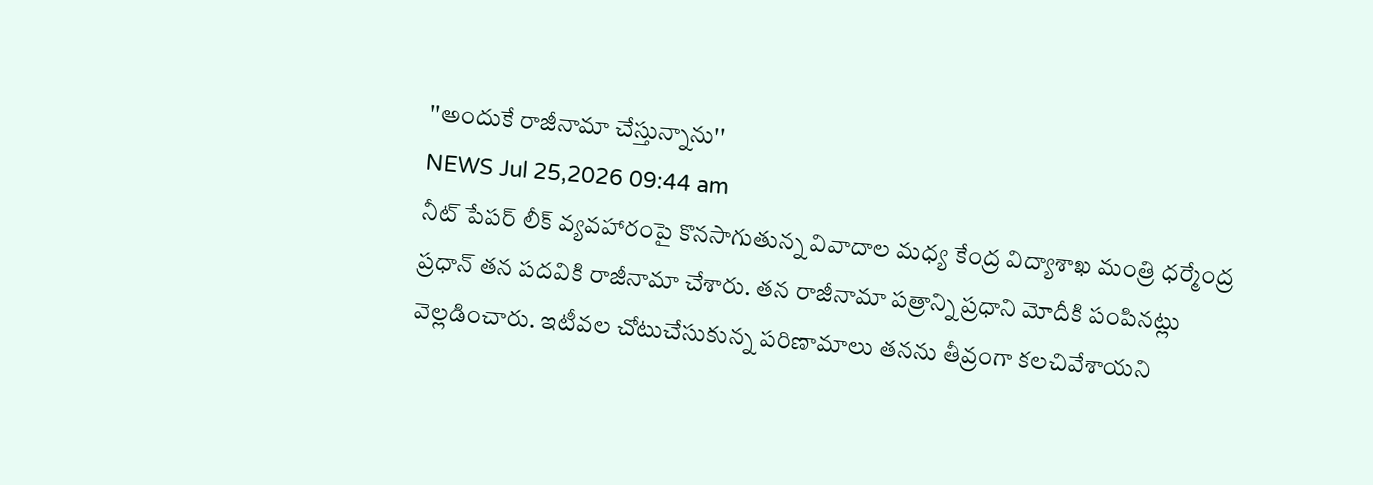''అందుకే రాజీనామా చేస్తున్నాను''
NEWS Jul 25,2026 09:44 am
నీట్ పేపర్ లీక్ వ్యవహారంపై కొనసాగుతున్న వివాదాల మధ్య కేంద్ర విద్యాశాఖ మంత్రి ధర్మేంద్ర ప్రధాన్ తన పదవికి రాజీనామా చేశారు. తన రాజీనామా పత్రాన్ని ప్రధాని మోదీకి పంపినట్లు వెల్లడించారు. ఇటీవల చోటుచేసుకున్న పరిణామాలు తనను తీవ్రంగా కలచివేశాయని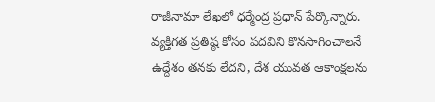రాజీనామా లేఖలో ధర్మేంద్ర ప్రధాన్ పేర్కొన్నారు. వ్యక్తిగత ప్రతిష్ఠ కోసం పదవిని కొనసాగించాలనే ఉద్దేశం తనకు లేదని, దేశ యువత ఆకాంక్షలను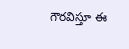గౌరవిస్తూ ఈ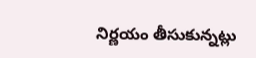నిర్ణయం తీసుకున్నట్లు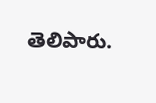తెలిపారు.